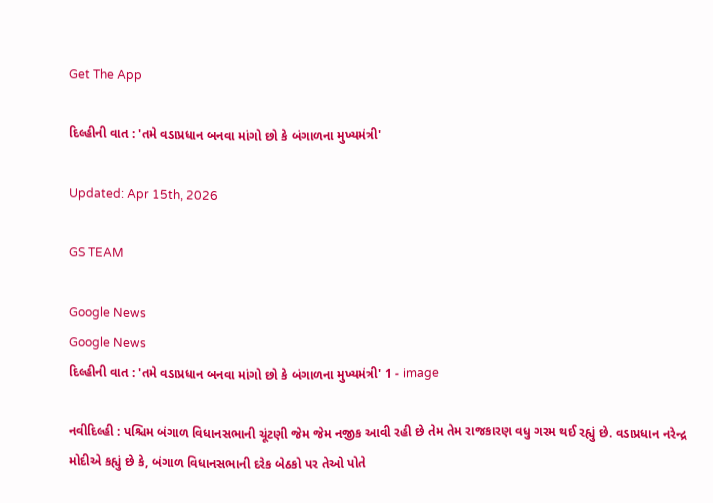Get The App

દિલ્હીની વાત : 'તમે વડાપ્રધાન બનવા માંગો છો કે બંગાળના મુખ્યમંત્રી'

Updated: Apr 15th, 2026

GS TEAM

Google News
Google News
દિલ્હીની વાત : 'તમે વડાપ્રધાન બનવા માંગો છો કે બંગાળના મુખ્યમંત્રી' 1 - image

નવીદિલ્હી : પશ્ચિમ બંગાળ વિધાનસભાની ચૂંટણી જેમ જેમ નજીક આવી રહી છે તેમ તેમ રાજકારણ વધુ ગરમ થઈ રહ્યું છે. વડાપ્રધાન નરેન્દ્ર મોદીએ કહ્યું છે કે, બંગાળ વિધાનસભાની દરેક બેઠકો પર તેઓ પોતે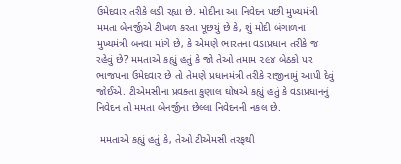ઉમેદવાર તરીકે લડી રહ્યા છે. મોદીના આ નિવેદન પછી મુખ્યમંત્રી મમતા બેનર્જીએ ટીખળ કરતા પૂછયું છે કે, શું મોદી બંગાળના મુખ્યમંત્રી બનવા માંગે છે, કે એમણે ભારતના વડાપ્રધાન તરીકે જ રહેવું છે? મમતાએ કહ્યું હતું કે જો તેઓ તમામ ૨૯૪ બેઠકો પર ભાજપના ઉમેદવાર છે તો તેમણે પ્રધાનમંત્રી તરીકે રાજીનામું આપી દેવું જોઈએ. ટીએમસીના પ્રવક્તા કુણાલ ઘોષએ કહ્યું હતું કે વડાપ્રધાનનું નિવેદન તો મમતા બેનર્જીના છેલ્લા નિવેદનની નકલ છે.

 મમતાએ કહ્યું હતું કે, તેઓ ટીએમસી તરફથી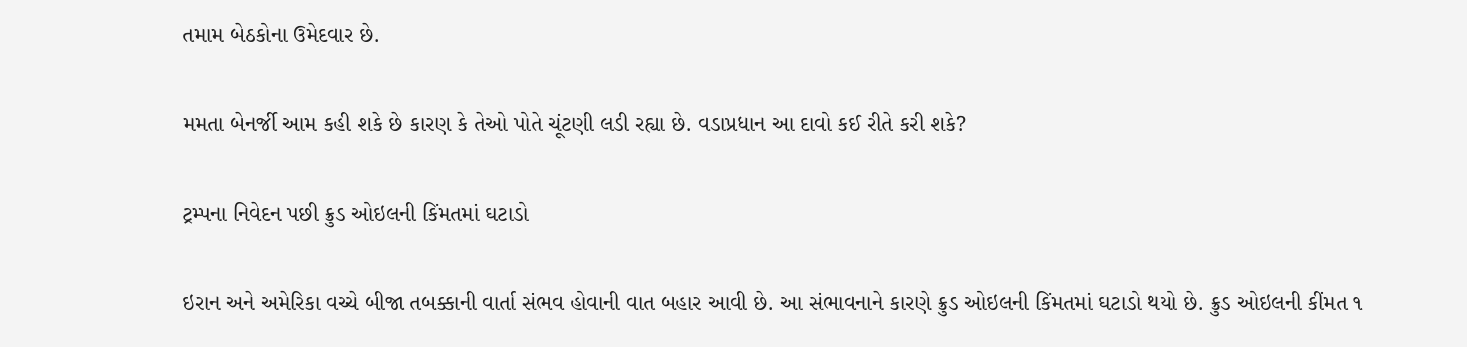તમામ બેઠકોના ઉમેદવાર છે.

મમતા બેનર્જી આમ કહી શકે છે કારણ કે તેઓ પોતે ચૂંટણી લડી રહ્યા છે. વડાપ્રધાન આ દાવો કઈ રીતે કરી શકે?

ટ્રમ્પના નિવેદન પછી ક્રુડ ઓઇલની કિંમતમાં ઘટાડો

ઇરાન અને અમેરિકા વચ્ચે બીજા તબક્કાની વાર્તા સંભવ હોવાની વાત બહાર આવી છે. આ સંભાવનાને કારણે ક્રુડ ઓઇલની કિંમતમાં ઘટાડો થયો છે. ક્રુડ ઓઇલની કીંમત ૧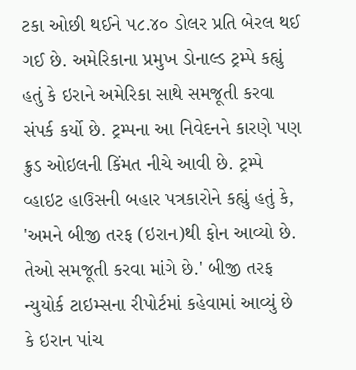ટકા ઓછી થઈને ૫૮.૪૦ ડોલર પ્રતિ બેરલ થઈ ગઈ છે. અમેરિકાના પ્રમુખ ડોનાલ્ડ ટ્રમ્પે કહ્યું હતું કે ઇરાને અમેરિકા સાથે સમજૂતી કરવા સંપર્ક કર્યો છે. ટ્રમ્પના આ નિવેદનને કારણે પણ ક્રુડ ઓઇલની કિંમત નીચે આવી છે. ટ્રમ્પે વ્હાઇટ હાઉસની બહાર પત્રકારોને કહ્યું હતું કે, 'અમને બીજી તરફ (ઇરાન)થી ફોન આવ્યો છે. તેઓ સમજૂતી કરવા માંગે છે.' બીજી તરફ ન્યુયોર્ક ટાઇમ્સના રીપોર્ટમાં કહેવામાં આવ્યું છે કે ઇરાન પાંચ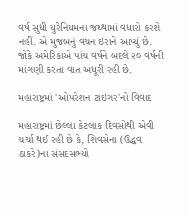વર્ષ સુધી યુરેનિયમના જથ્થામાં વધારો કરશે નહીં. એ મુજબનું વચન ઇરાને આપ્યું છે. જોકે અમેરિકાએ પાંચ વર્ષને બદલે ૨૦ વર્ષની માંગણી કરતા વાત અધૂરી રહી છે.

મહારાષ્ટ્રમાં 'ઓપરેશન ટાઇગર'નો વિવાદ

મહારાષ્ટ્રમાં છેલ્લા કેટલાક દિવસોથી એવી ચર્ચા થઈ રહી છે કે, શિવસેના (ઉદ્ધવ ઠાકરે)ના સંસદસભ્યો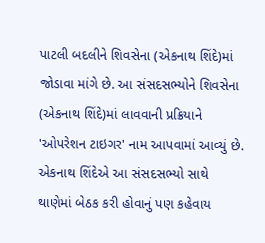પાટલી બદલીને શિવસેના (એકનાથ શિંદે)માં જોડાવા માંગે છે. આ સંસદસભ્યોને શિવસેના (એકનાથ શિંદે)માં લાવવાની પ્રક્રિયાને 'ઓપરેશન ટાઇગર' નામ આપવામાં આવ્યું છે. એકનાથ શિંદેએ આ સંસદસભ્યો સાથે થાણેમાં બેઠક કરી હોવાનું પણ કહેવાય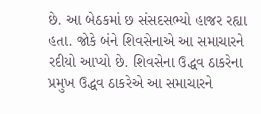છે. આ બેઠકમાં છ સંસદસભ્યો હાજર રહ્યા હતા. જોકે બંને શિવસેનાએ આ સમાચારને રદીયો આપ્યો છે. શિવસેના ઉદ્ધવ ઠાકરેના પ્રમુખ ઉદ્ધવ ઠાકરેએ આ સમાચારને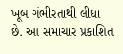ખૂબ ગંભીરતાથી લીધા છે. આ સમાચાર પ્રકાશિત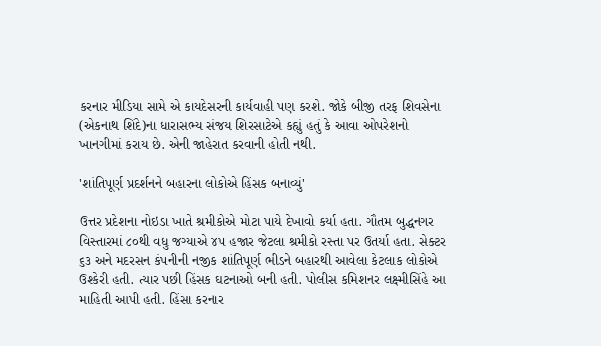કરનાર મીડિયા સામે એ કાયદેસરની કાર્યવાહી પણ કરશે. જોકે બીજી તરફ શિવસેના (એકનાથ શિંદે)ના ધારાસભ્ય સંજય શિરસાટેએ કહ્યું હતું કે આવા ઓપરેશનો ખાનગીમાં કરાય છે. એની જાહેરાત કરવાની હોતી નથી.

'શાંતિપૂર્ણ પ્રદર્શનને બહારના લોકોએ હિંસક બનાવ્યું'

ઉત્તર પ્રદેશના નોઇડા ખાતે શ્રમીકોએ મોટા પાયે દેખાવો કર્યા હતા. ગૌતમ બુદ્ધનગર વિસ્તારમાં ૮૦થી વધુ જગ્યાએ ૪૫ હજાર જેટલા શ્રમીકો રસ્તા પર ઉતર્યા હતા. સેક્ટર ૬૩ અને મદરસન કંપનીની નજીક શાંતિપૂર્ણ ભીડને બહારથી આવેલા કેટલાક લોકોએ ઉશ્કેરી હતી. ત્યાર પછી હિંસક ઘટનાઓ બની હતી. પોલીસ કમિશનર લક્ષ્મીસિંહે આ માહિતી આપી હતી. હિંસા કરનાર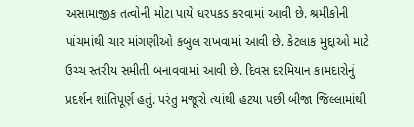અસામાજીક તત્વોની મોટા પાયે ધરપકડ કરવામાં આવી છે. શ્રમીકોની પાંચમાંથી ચાર માંગણીઓ કબુલ રાખવામાં આવી છે. કેટલાક મુદ્દાઓ માટે ઉચ્ચ સ્તરીય સમીતી બનાવવામાં આવી છે. દિવસ દરમિયાન કામદારોનું પ્રદર્શન શાંતિપૂર્ણ હતું. પરંતુ મજૂરો ત્યાંથી હટયા પછી બીજા જિલ્લામાંથી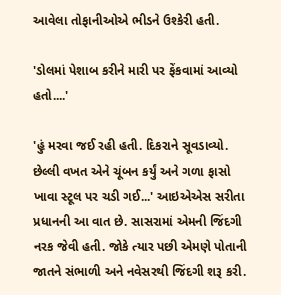આવેલા તોફાનીઓએ ભીડને ઉશ્કેરી હતી.

'ડોલમાં પેશાબ કરીને મારી પર ફેંકવામાં આવ્યો હતો....'

'હું મરવા જઈ રહી હતી. દિકરાને સૂવડાવ્યો. છેલ્લી વખત એને ચૂંબન કર્યું અને ગળા ફાસો ખાવા સ્ટૂલ પર ચડી ગઈ...' આઇએએસ સરીતા પ્રધાનની આ વાત છે. સાસરામાં એમની જિંદગી નરક જેવી હતી. જોકે ત્યાર પછી એમણે પોતાની જાતને સંભાળી અને નવેસરથી જિંદગી શરૂ કરી.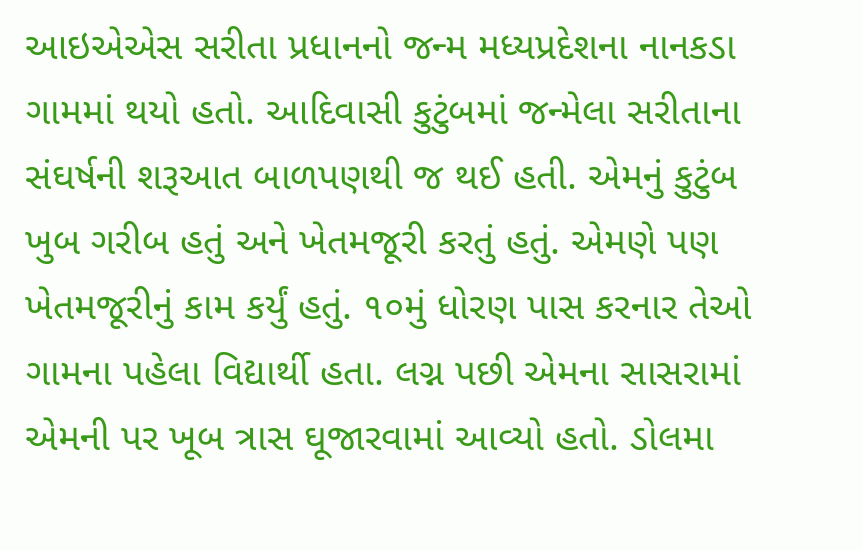આઇએએસ સરીતા પ્રધાનનો જન્મ મધ્યપ્રદેશના નાનકડા ગામમાં થયો હતો. આદિવાસી કુટુંબમાં જન્મેલા સરીતાના સંઘર્ષની શરૂઆત બાળપણથી જ થઈ હતી. એમનું કુટુંબ ખુબ ગરીબ હતું અને ખેતમજૂરી કરતું હતું. એમણે પણ ખેતમજૂરીનું કામ કર્યું હતું. ૧૦મું ધોરણ પાસ કરનાર તેઓ ગામના પહેલા વિદ્યાર્થી હતા. લગ્ન પછી એમના સાસરામાં એમની પર ખૂબ ત્રાસ ઘૂજારવામાં આવ્યો હતો. ડોલમા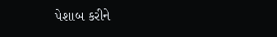પેશાબ કરીને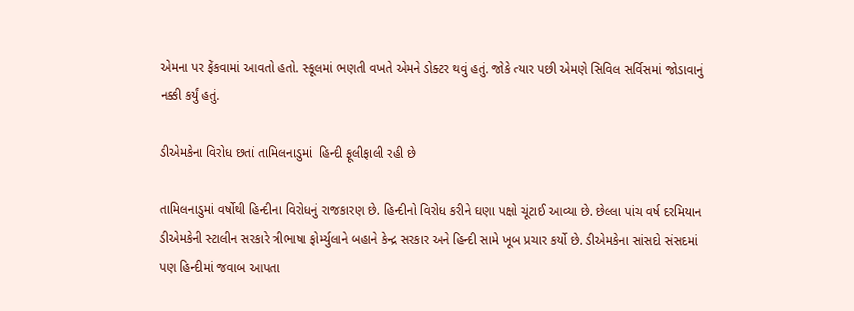એમના પર ફેંકવામાં આવતો હતો. સ્કૂલમાં ભણતી વખતે એમને ડોક્ટર થવું હતું. જોકે ત્યાર પછી એમણે સિવિલ સર્વિસમાં જોડાવાનું નક્કી કર્યું હતું.

ડીએમકેના વિરોધ છતાં તામિલનાડુમાં  હિન્દી ફૂલીફાલી રહી છે

તામિલનાડુમાં વર્ષોથી હિન્દીના વિરોધનું રાજકારણ છે. હિન્દીનો વિરોધ કરીને ઘણા પક્ષો ચૂંટાઈ આવ્યા છે. છેલ્લા પાંચ વર્ષ દરમિયાન ડીએમકેની સ્ટાલીન સરકારે ત્રીભાષા ફોર્મ્યુલાને બહાને કેન્દ્ર સરકાર અને હિન્દી સામે ખૂબ પ્રચાર કર્યો છે. ડીએમકેના સાંસદો સંસદમાં પણ હિન્દીમાં જવાબ આપતા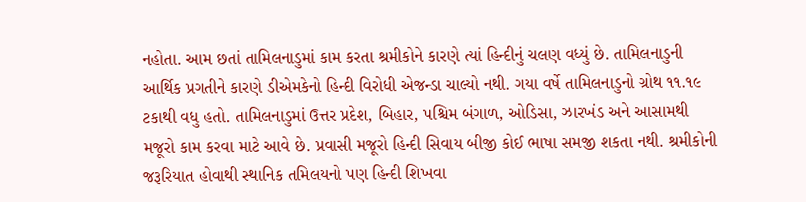નહોતા. આમ છતાં તામિલનાડુમાં કામ કરતા શ્રમીકોને કારણે ત્યાં હિન્દીનું ચલણ વધ્યું છે. તામિલનાડુની આર્થિક પ્રગતીને કારણે ડીએમકેનો હિન્દી વિરોધી એજન્ડા ચાલ્યો નથી. ગયા વર્ષે તામિલનાડુનો ગ્રોથ ૧૧.૧૯ ટકાથી વધુ હતો. તામિલનાડુમાં ઉત્તર પ્રદેશ, બિહાર, પશ્ચિમ બંગાળ, ઓડિસા, ઝારખંડ અને આસામથી મજૂરો કામ કરવા માટે આવે છે. પ્રવાસી મજૂરો હિન્દી સિવાય બીજી કોઈ ભાષા સમજી શકતા નથી. શ્રમીકોની જરૂરિયાત હોવાથી સ્થાનિક તમિલયનો પણ હિન્દી શિખવા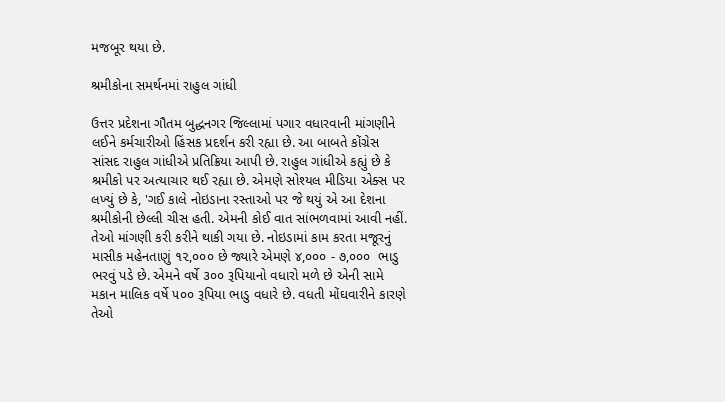મજબૂર થયા છે.

શ્રમીકોના સમર્થનમાં રાહુલ ગાંધી

ઉત્તર પ્રદેશના ગૌતમ બુદ્ધનગર જિલ્લામાં પગાર વધારવાની માંગણીને લઈને કર્મચારીઓ હિંસક પ્રદર્શન કરી રહ્યા છે. આ બાબતે કોંગ્રેસ સાંસદ રાહુલ ગાંધીએ પ્રતિક્રિયા આપી છે. રાહુલ ગાંધીએ કહ્યું છે કે શ્રમીકો પર અત્યાચાર થઈ રહ્યા છે. એમણે સોશ્યલ મીડિયા એક્સ પર લખ્યું છે કે, 'ગઈ કાલે નોઇડાના રસ્તાઓ પર જે થયું એ આ દેશના શ્રમીકોની છેલ્લી ચીસ હતી. એમની કોઈ વાત સાંભળવામાં આવી નહીં. તેઓ માંગણી કરી કરીને થાકી ગયા છે. નોઇડામાં કામ કરતા મજૂરનું માસીક મહેનતાણું ૧૨,૦૦૦ છે જ્યારે એમણે ૪,૦૦૦ - ૭,૦૦૦  ભાડુ ભરવું પડે છે. એમને વર્ષે ૩૦૦ રૂપિયાનો વધારો મળે છે એની સામે મકાન માલિક વર્ષે ૫૦૦ રૂપિયા ભાડુ વધારે છે. વધતી મોંઘવારીને કારણે તેઓ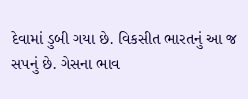દેવામાં ડુબી ગયા છે. વિકસીત ભારતનું આ જ સપનું છે. ગેસના ભાવ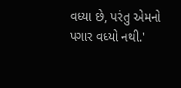વધ્યા છે, પરંતુ એમનો પગાર વધ્યો નથી.'